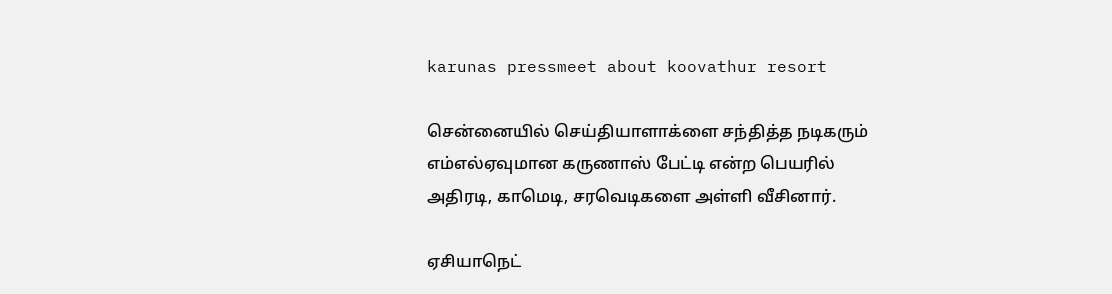karunas pressmeet about koovathur resort

சென்னையில் செய்தியாளாக்ளை சந்தித்த நடிகரும் எம்எல்ஏவுமான கருணாஸ் பேட்டி என்ற பெயரில் அதிரடி, காமெடி, சரவெடிகளை அள்ளி வீசினார்.

ஏசியாநெட்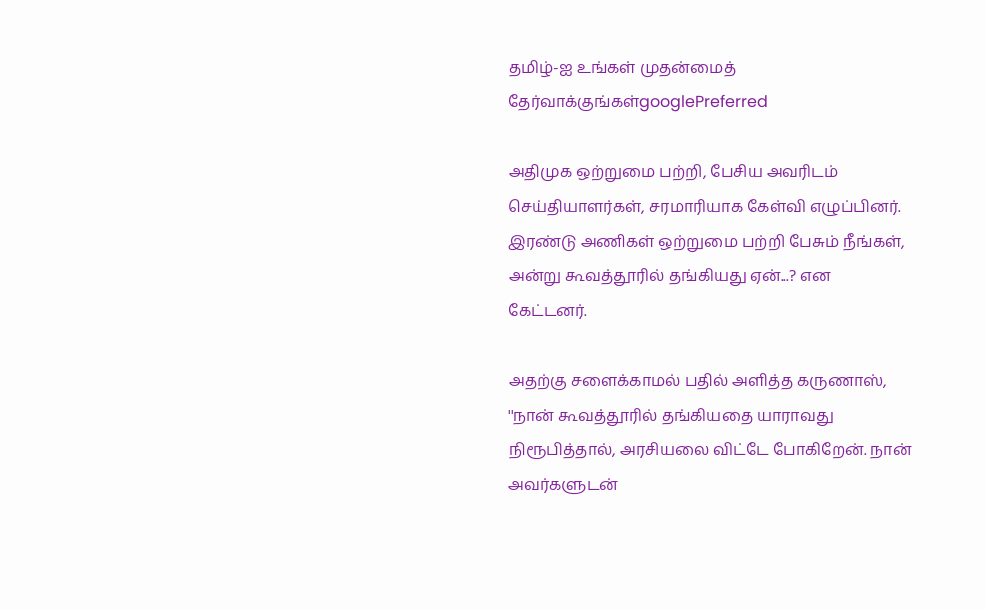தமிழ்-ஐ உங்கள் முதன்மைத் தேர்வாக்குங்கள்googlePreferred

அதிமுக ஒற்றுமை பற்றி, பேசிய அவரிடம் செய்தியாளர்கள், சரமாரியாக கேள்வி எழுப்பினர். இரண்டு அணிகள் ஒற்றுமை பற்றி பேசும் நீங்கள், அன்று கூவத்தூரில் தங்கியது ஏன்...? என கேட்டனர்.

அதற்கு சளைக்காமல் பதில் அளித்த கருணாஸ், ''நான் கூவத்தூரில் தங்கியதை யாராவது நிரூபித்தால், அரசியலை விட்டே போகிறேன். நான் அவர்களுடன்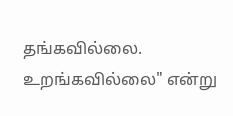தங்கவில்லை. உறங்கவில்லை" என்று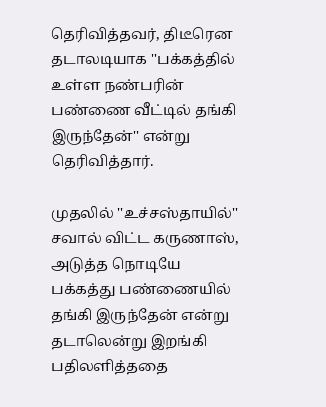தெரிவித்தவர், திடீரென தடாலடியாக ''பக்கத்தில் உள்ள நண்பரின் பண்ணை வீட்டில் தங்கி இருந்தேன்'' என்று தெரிவித்தார்.

முதலில் ''உச்சஸ்தாயில்'' சவால் விட்ட கருணாஸ், அடுத்த நொடியே பக்கத்து பண்ணையில் தங்கி இருந்தேன் என்று தடாலென்று இறங்கி பதிலளித்ததை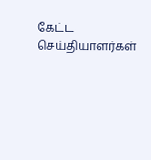கேட்ட செய்தியாளர்கள்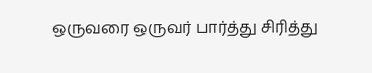ஒருவரை ஒருவர் பார்த்து சிரித்து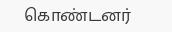கொண்டனர்